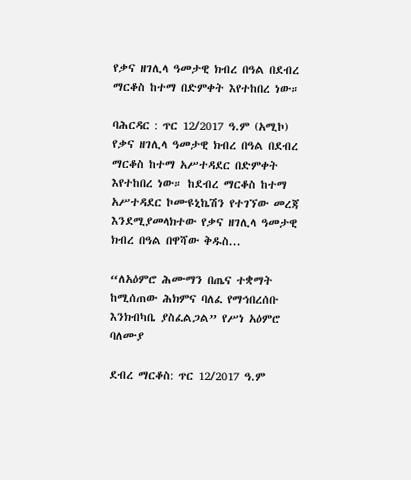የቃና ዘገሊላ ዓመታዊ ክብረ በዓል በደብረ ማርቆስ ከተማ በድምቀት እየተከበረ ነው።

ባሕርዳር : ጥር 12/2017 ዓ.ም (አሚኮ) የቃና ዘገሊላ ዓመታዊ ክብረ በዓል በደብረ ማርቆስ ከተማ አሥተዳደር በድምቀት እየተከበረ ነው። ከደብረ ማርቆስ ከተማ አሥተዳደር ኮሙዩኒኬሽን የተገኘው መረጃ እንደሚያመላክተው የቃና ዘገሊላ ዓመታዊ ክብረ በዓል በዋሻው ቅዱስ...

“ለአዕምሮ ሕሙማን በጤና ተቋማት ከሚሰጠው ሕክምና ባለፈ የማኅበረሰቡ እንክብካቤ ያስፈልጋል” የሥነ አዕምሮ ባለሙያ

ደብረ ማርቆስ: ጥር 12/2017 ዓ.ም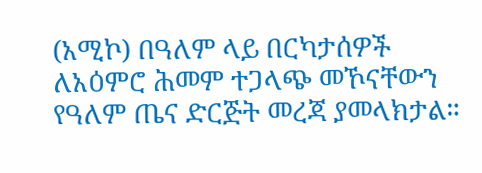(አሚኮ) በዓለም ላይ በርካታሰዎች ለአዕምሮ ሕመም ተጋላጭ መኾናቸውን የዓለም ጤና ድርጅት መረጃ ያመላክታል።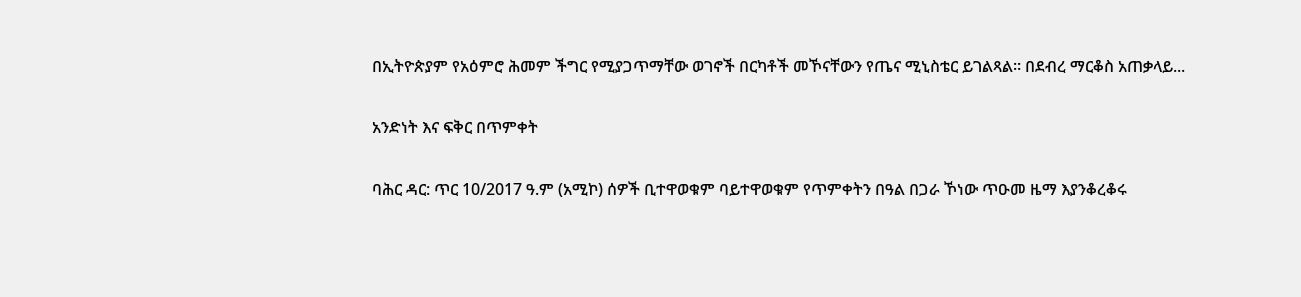በኢትዮጵያም የአዕምሮ ሕመም ችግር የሚያጋጥማቸው ወገኖች በርካቶች መኾናቸውን የጤና ሚኒስቴር ይገልጻል። በደብረ ማርቆስ አጠቃላይ...

አንድነት እና ፍቅር በጥምቀት

ባሕር ዳር: ጥር 10/2017 ዓ.ም (አሚኮ) ሰዎች ቢተዋወቁም ባይተዋወቁም የጥምቀትን በዓል በጋራ ኾነው ጥዑመ ዜማ እያንቆረቆሩ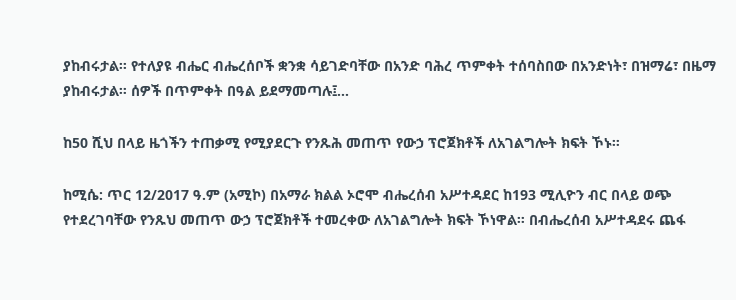ያከብሩታል፡፡ የተለያዩ ብሔር ብሔረሰቦች ቋንቋ ሳይገድባቸው በአንድ ባሕረ ጥምቀት ተሰባስበው በአንድነት፣ በዝማሬ፣ በዜማ ያከብሩታል። ሰዎች በጥምቀት በዓል ይደማመጣሉ፤...

ከ50 ሺህ በላይ ዜጎችን ተጠቃሚ የሚያደርጉ የንጹሕ መጠጥ የውኃ ፕሮጀክቶች ለአገልግሎት ክፍት ኾኑ።

ከሚሴ: ጥር 12/2017 ዓ.ም (አሚኮ) በአማራ ክልል ኦሮሞ ብሔረሰብ አሥተዳደር ከ193 ሚሊዮን ብር በላይ ወጭ የተደረገባቸው የንጹህ መጠጥ ውኃ ፕሮጀክቶች ተመረቀው ለአገልግሎት ክፍት ኾነዋል። በብሔረሰብ አሥተዳደሩ ጨፋ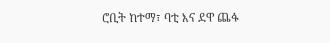ሮቢት ከተማ፣ ባቲ እና ደዋ ጨፋ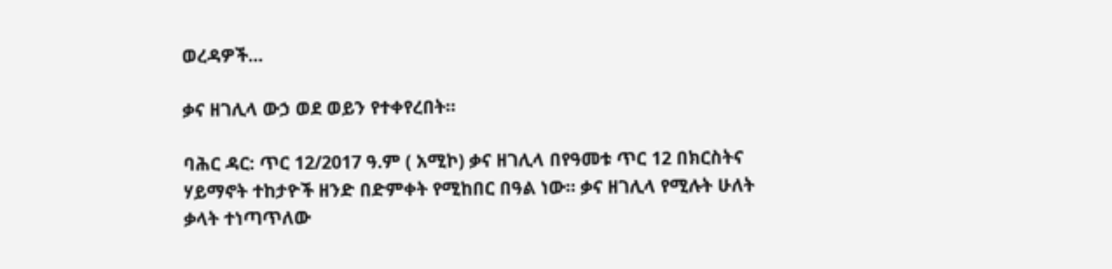ወረዳዎች...

ቃና ዘገሊላ ውኃ ወደ ወይን የተቀየረበት።

ባሕር ዳር: ጥር 12/2017 ዓ.ም ( አሚኮ) ቃና ዘገሊላ በየዓመቱ ጥር 12 በክርስትና ሃይማኖት ተከታዮች ዘንድ በድምቀት የሚከበር በዓል ነው። ቃና ዘገሊላ የሚሉት ሁለት ቃላት ተነጣጥለው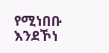የሚነበቡ እንደኾነ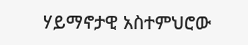ሃይማኖታዊ አስተምህሮው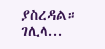ያስረዳል። ገሊላ...